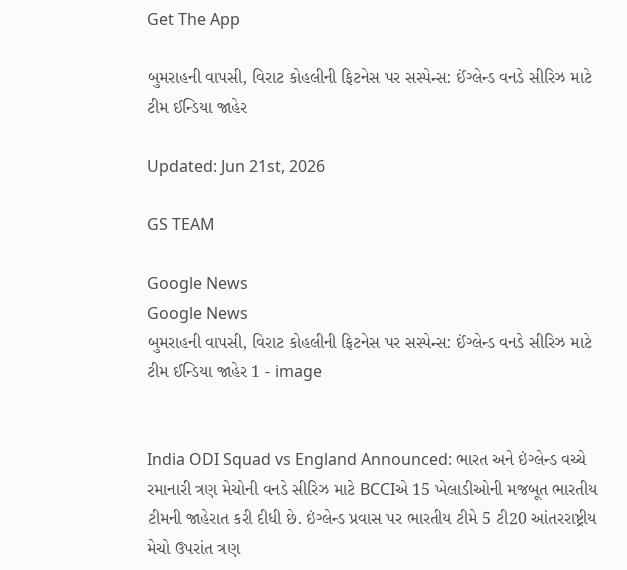Get The App

બુમરાહની વાપસી, વિરાટ કોહલીની ફિટનેસ પર સસ્પેન્સ: ઈંગ્લેન્ડ વનડે સીરિઝ માટે ટીમ ઈન્ડિયા જાહેર

Updated: Jun 21st, 2026

GS TEAM

Google News
Google News
બુમરાહની વાપસી, વિરાટ કોહલીની ફિટનેસ પર સસ્પેન્સ: ઈંગ્લેન્ડ વનડે સીરિઝ માટે ટીમ ઈન્ડિયા જાહેર 1 - image


India ODI Squad vs England Announced: ભારત અને ઇંગ્લેન્ડ વચ્ચે રમાનારી ત્રણ મેચોની વનડે સીરિઝ માટે BCCIએ 15 ખેલાડીઓની મજબૂત ભારતીય ટીમની જાહેરાત કરી દીધી છે. ઇંગ્લેન્ડ પ્રવાસ પર ભારતીય ટીમે 5 ટી20 આંતરરાષ્ટ્રીય મેચો ઉપરાંત ત્રણ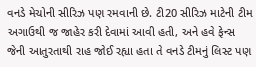વનડે મેચોની સીરિઝ પણ રમવાની છે. ટી20 સીરિઝ માટેની ટીમ અગાઉથી જ જાહેર કરી દેવામાં આવી હતી, અને હવે ફેન્સ જેની આતુરતાથી રાહ જોઈ રહ્યા હતા તે વનડે ટીમનું લિસ્ટ પણ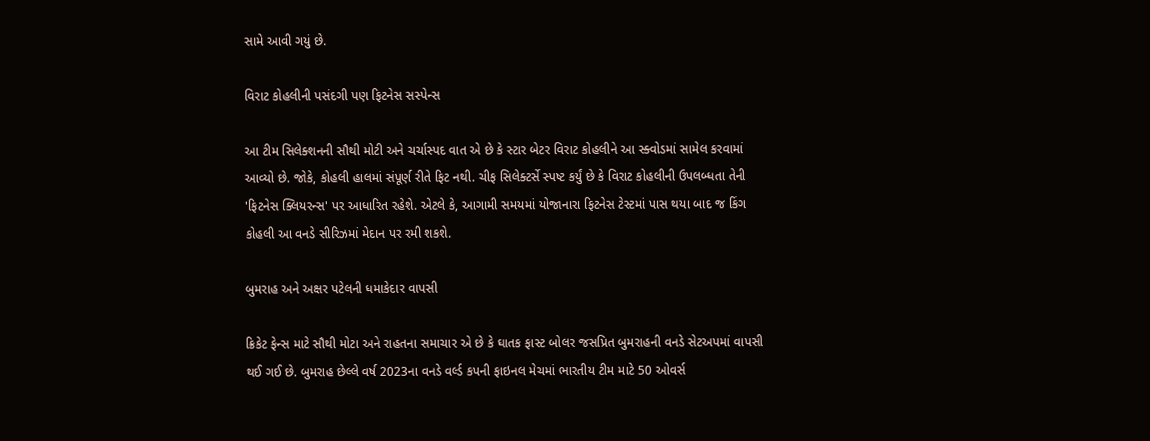સામે આવી ગયું છે.

વિરાટ કોહલીની પસંદગી પણ ફિટનેસ સસ્પેન્સ

આ ટીમ સિલેક્શનની સૌથી મોટી અને ચર્ચાસ્પદ વાત એ છે કે સ્ટાર બેટર વિરાટ કોહલીને આ સ્ક્વોડમાં સામેલ કરવામાં આવ્યો છે. જોકે, કોહલી હાલમાં સંપૂર્ણ રીતે ફિટ નથી. ચીફ સિલેક્ટર્સે સ્પષ્ટ કર્યું છે કે વિરાટ કોહલીની ઉપલબ્ધતા તેની 'ફિટનેસ ક્લિયરન્સ' પર આધારિત રહેશે. એટલે કે, આગામી સમયમાં યોજાનારા ફિટનેસ ટેસ્ટમાં પાસ થયા બાદ જ કિંગ કોહલી આ વનડે સીરિઝમાં મેદાન પર રમી શકશે.

બુમરાહ અને અક્ષર પટેલની ધમાકેદાર વાપસી

ક્રિકેટ ફેન્સ માટે સૌથી મોટા અને રાહતના સમાચાર એ છે કે ઘાતક ફાસ્ટ બોલર જસપ્રિત બુમરાહની વનડે સેટઅપમાં વાપસી થઈ ગઈ છે. બુમરાહ છેલ્લે વર્ષ 2023ના વનડે વર્લ્ડ કપની ફાઇનલ મેચમાં ભારતીય ટીમ માટે 50 ઓવર્સ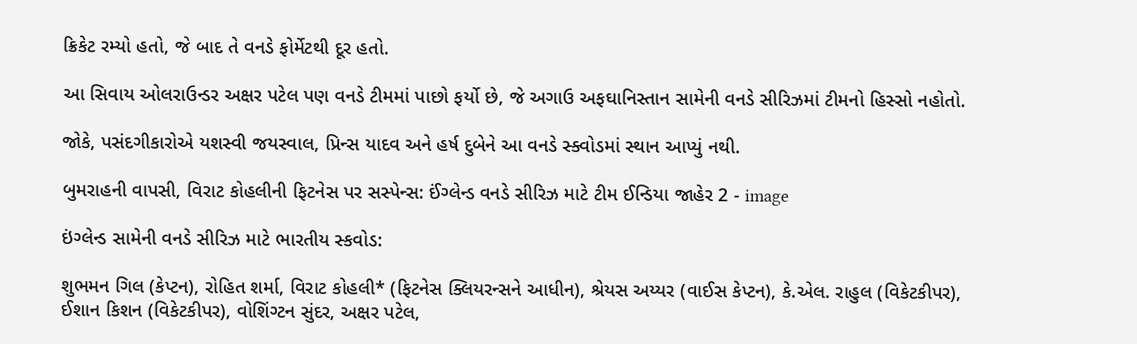ક્રિકેટ રમ્યો હતો, જે બાદ તે વનડે ફોર્મેટથી દૂર હતો.

આ સિવાય ઓલરાઉન્ડર અક્ષર પટેલ પણ વનડે ટીમમાં પાછો ફર્યો છે, જે અગાઉ અફઘાનિસ્તાન સામેની વનડે સીરિઝમાં ટીમનો હિસ્સો નહોતો.

જોકે, પસંદગીકારોએ યશસ્વી જયસ્વાલ, પ્રિન્સ યાદવ અને હર્ષ દુબેને આ વનડે સ્ક્વોડમાં સ્થાન આપ્યું નથી.

બુમરાહની વાપસી, વિરાટ કોહલીની ફિટનેસ પર સસ્પેન્સ: ઈંગ્લેન્ડ વનડે સીરિઝ માટે ટીમ ઈન્ડિયા જાહેર 2 - image

ઇંગ્લેન્ડ સામેની વનડે સીરિઝ માટે ભારતીય સ્કવોડ:

શુભમન ગિલ (કેપ્ટન), રોહિત શર્મા, વિરાટ કોહલી* (ફિટનેસ ક્લિયરન્સને આધીન), શ્રેયસ અય્યર (વાઈસ કેપ્ટન), કે.એલ. રાહુલ (વિકેટકીપર), ઈશાન કિશન (વિકેટકીપર), વોશિંગ્ટન સુંદર, અક્ષર પટેલ,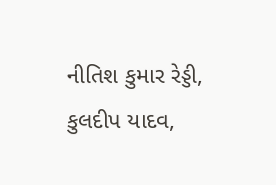નીતિશ કુમાર રેડ્ડી, કુલદીપ યાદવ,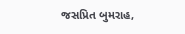જસપ્રિત બુમરાહ,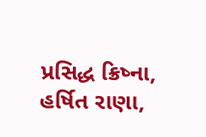પ્રસિદ્ધ ક્રિષ્ના, હર્ષિત રાણા,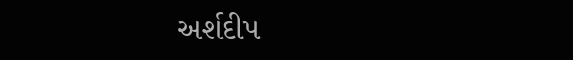અર્શદીપ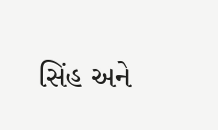સિંહ અને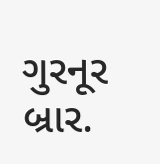ગુરનૂર બ્રાર.